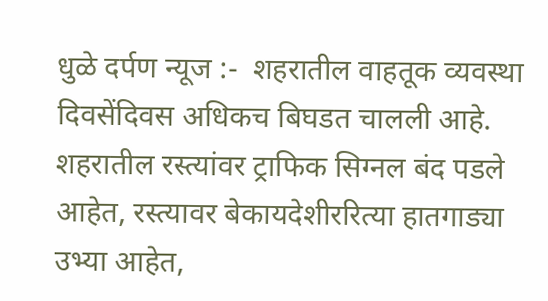धुळे दर्पण न्यूज :-  शहरातील वाहतूक व्यवस्था दिवसेंदिवस अधिकच बिघडत चालली आहे. शहरातील रस्त्यांवर ट्राफिक सिग्नल बंद पडले आहेत, रस्त्यावर बेकायदेशीररित्या हातगाड्या उभ्या आहेत,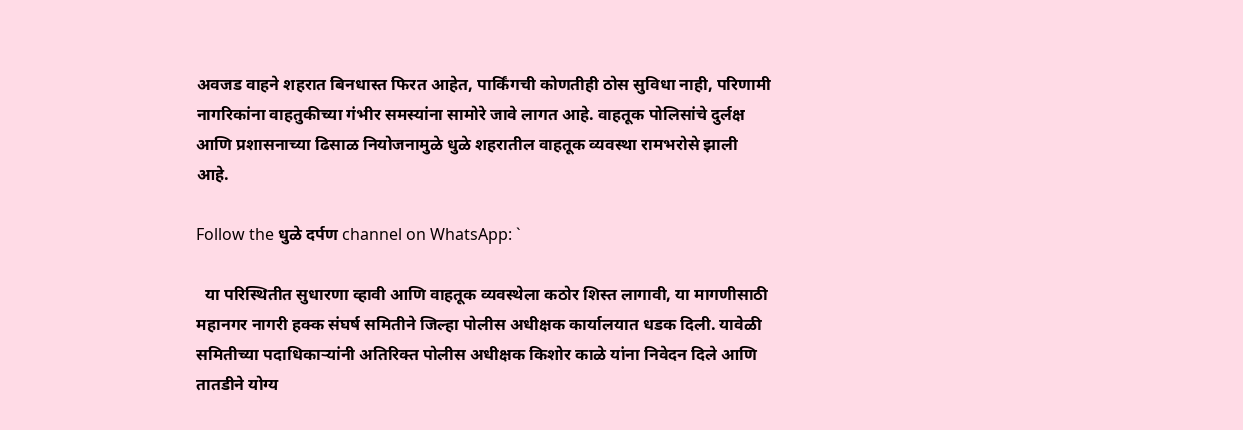अवजड वाहने शहरात बिनधास्त फिरत आहेत, पार्किंगची कोणतीही ठोस सुविधा नाही, परिणामी नागरिकांना वाहतुकीच्या गंभीर समस्यांना सामोरे जावे लागत आहे. वाहतूक पोलिसांचे दुर्लक्ष आणि प्रशासनाच्या ढिसाळ नियोजनामुळे धुळे शहरातील वाहतूक व्यवस्था रामभरोसे झाली आहे.

Follow the धुळे दर्पण channel on WhatsApp: `

  या परिस्थितीत सुधारणा व्हावी आणि वाहतूक व्यवस्थेला कठोर शिस्त लागावी, या मागणीसाठी महानगर नागरी हक्क संघर्ष समितीने जिल्हा पोलीस अधीक्षक कार्यालयात धडक दिली. यावेळी समितीच्या पदाधिकाऱ्यांनी अतिरिक्त पोलीस अधीक्षक किशोर काळे यांना निवेदन दिले आणि तातडीने योग्य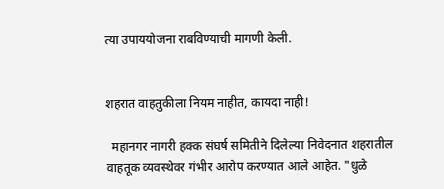त्या उपाययोजना राबविण्याची मागणी केली.


शहरात वाहतुकीला नियम नाहीत, कायदा नाही!

  महानगर नागरी हक्क संघर्ष समितीने दिलेल्या निवेदनात शहरातील वाहतूक व्यवस्थेवर गंभीर आरोप करण्यात आले आहेत. "धुळे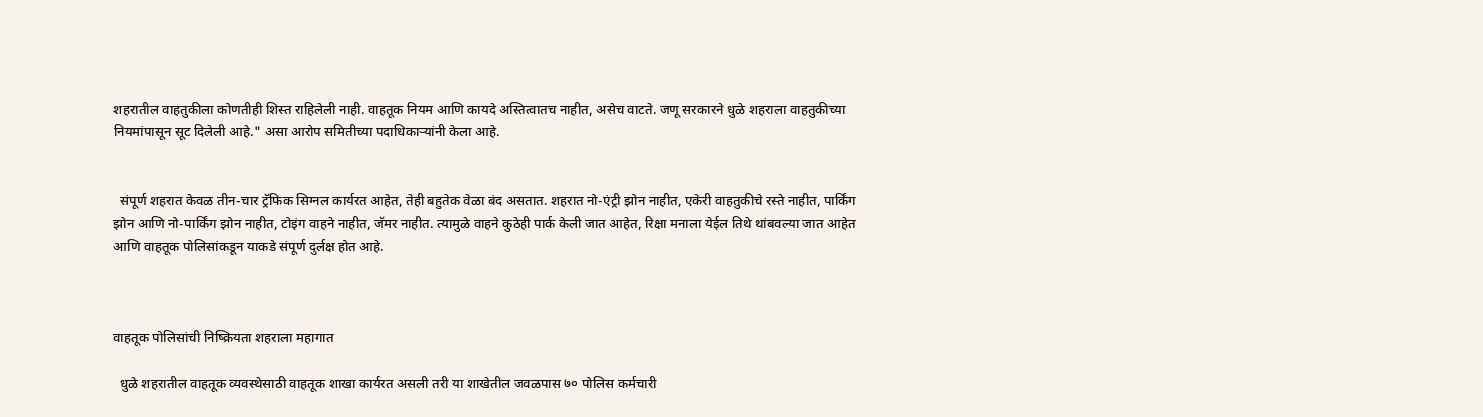शहरातील वाहतुकीला कोणतीही शिस्त राहिलेली नाही. वाहतूक नियम आणि कायदे अस्तित्वातच नाहीत, असेच वाटते. जणू सरकारने धुळे शहराला वाहतुकीच्या नियमांपासून सूट दिलेली आहे." असा आरोप समितीच्या पदाधिकाऱ्यांनी केला आहे.


  संपूर्ण शहरात केवळ तीन-चार ट्रॅफिक सिग्नल कार्यरत आहेत, तेही बहुतेक वेळा बंद असतात. शहरात नो-एंट्री झोन नाहीत, एकेरी वाहतुकीचे रस्ते नाहीत, पार्किंग झोन आणि नो-पार्किंग झोन नाहीत, टोइंग वाहने नाहीत, जॅमर नाहीत. त्यामुळे वाहने कुठेही पार्क केली जात आहेत, रिक्षा मनाला येईल तिथे थांबवल्या जात आहेत आणि वाहतूक पोलिसांकडून याकडे संपूर्ण दुर्लक्ष होत आहे.



वाहतूक पोलिसांची निष्क्रियता शहराला महागात

  धुळे शहरातील वाहतूक व्यवस्थेसाठी वाहतूक शाखा कार्यरत असली तरी या शाखेतील जवळपास ७० पोलिस कर्मचारी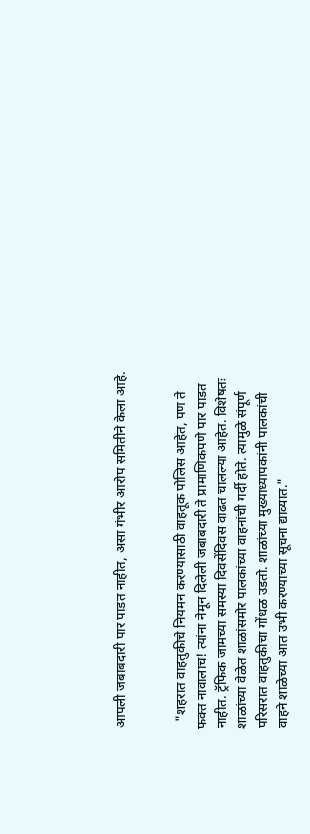आपली जबाबदारी पार पाडत नाहीत, असा गंभीर आरोप समितीने केला आहे.


  "शहरात वाहतुकीचे नियमन करण्यासाठी वाहतूक पोलिस आहेत, पण ते फक्त नावालाच! त्यांना नेमून दिलेली जबाबदारी ते प्रामाणिकपणे पार पाडत नाहीत. ट्रॅफिक जामच्या समस्या दिवसेंदिवस वाढत चालल्या आहेत. विशेषतः शाळांच्या वेळेत शाळांसमोर पालकांच्या वाहनांची गर्दी होते. त्यामुळे संपूर्ण परिसरात वाहतुकीचा गोंधळ उडतो. शाळांच्या मुख्याध्यापकांनी पालकांची वाहने शाळेच्या आत उभी करण्याच्या सूचना द्याव्यात."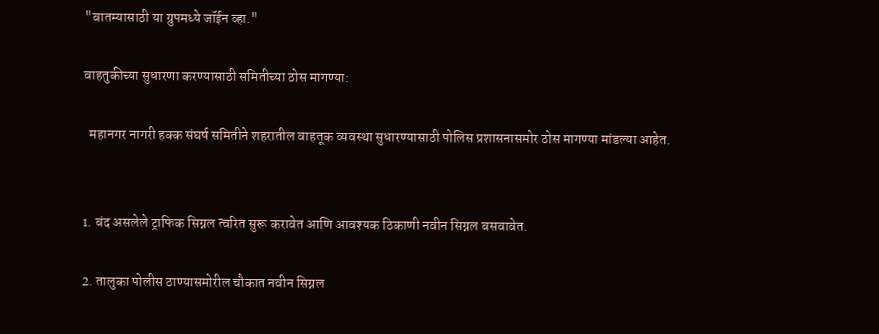"बातम्यासाठी या ग्रुपमध्ये जॉईन व्हा."

वाहतुकीच्या सुधारणा करण्यासाठी समितीच्या ठोस मागण्या:

  महानगर नागरी हक्क संघर्ष समितीने शहरातील वाहतूक व्यवस्था सुधारण्यासाठी पोलिस प्रशासनासमोर ठोस मागण्या मांडल्या आहेत.


1. बंद असलेले ट्राफिक सिग्नल त्वरित सुरू करावेत आणि आवश्यक ठिकाणी नवीन सिग्नल बसवावेत.

2. तालुका पोलीस ठाण्यासमोरील चौकात नवीन सिग्नल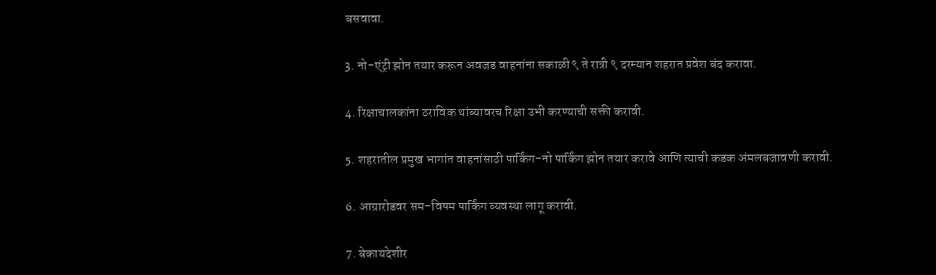बसवावा.

3. नो-एंट्री झोन तयार करून अवजड वाहनांना सकाळी ९ ते रात्री ९ दरम्यान शहरात प्रवेश बंद करावा.

4. रिक्षाचालकांना ठराविक थांब्यावरच रिक्षा उभी करण्याची सक्ती करावी.

5. शहरातील प्रमुख भागांत वाहनांसाठी पार्किंग-नो पार्किंग झोन तयार करावे आणि त्याची कडक अंमलबजावणी करावी.

6. आग्रारोडवर सम-विषम पार्किंग व्यवस्था लागू करावी.

7. बेकायदेशीर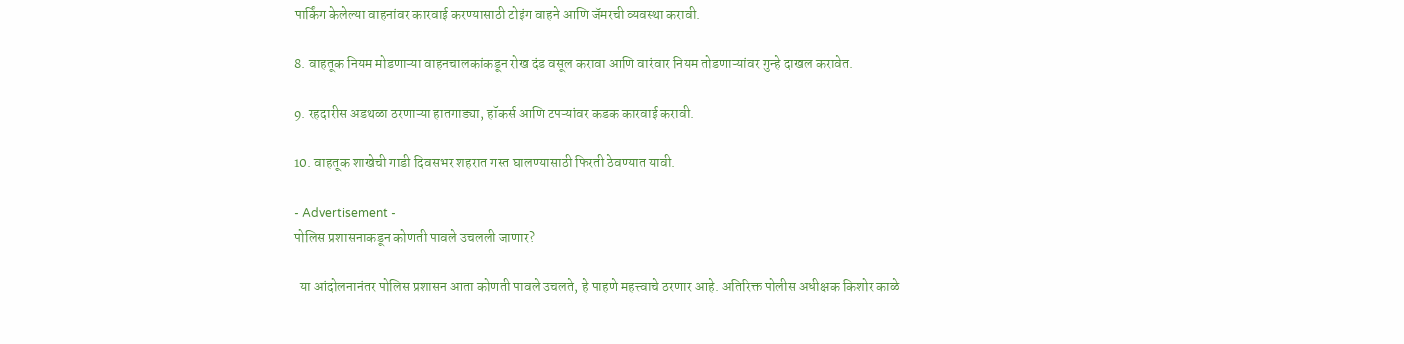पार्किंग केलेल्या वाहनांवर कारवाई करण्यासाठी टोइंग वाहने आणि जॅमरची व्यवस्था करावी.

8. वाहतूक नियम मोडणाऱ्या वाहनचालकांकडून रोख दंड वसूल करावा आणि वारंवार नियम तोडणाऱ्यांवर गुन्हे दाखल करावेत.

9. रहदारीस अडथळा ठरणाऱ्या हातगाड्या, हॉकर्स आणि टपऱ्यांवर कडक कारवाई करावी.

10. वाहतूक शाखेची गाडी दिवसभर शहरात गस्त घालण्यासाठी फिरती ठेवण्यात यावी.

- Advertisement -
पोलिस प्रशासनाकडून कोणती पावले उचलली जाणार?

  या आंदोलनानंतर पोलिस प्रशासन आता कोणती पावले उचलते, हे पाहणे महत्त्वाचे ठरणार आहे. अतिरिक्त पोलीस अधीक्षक किशोर काळे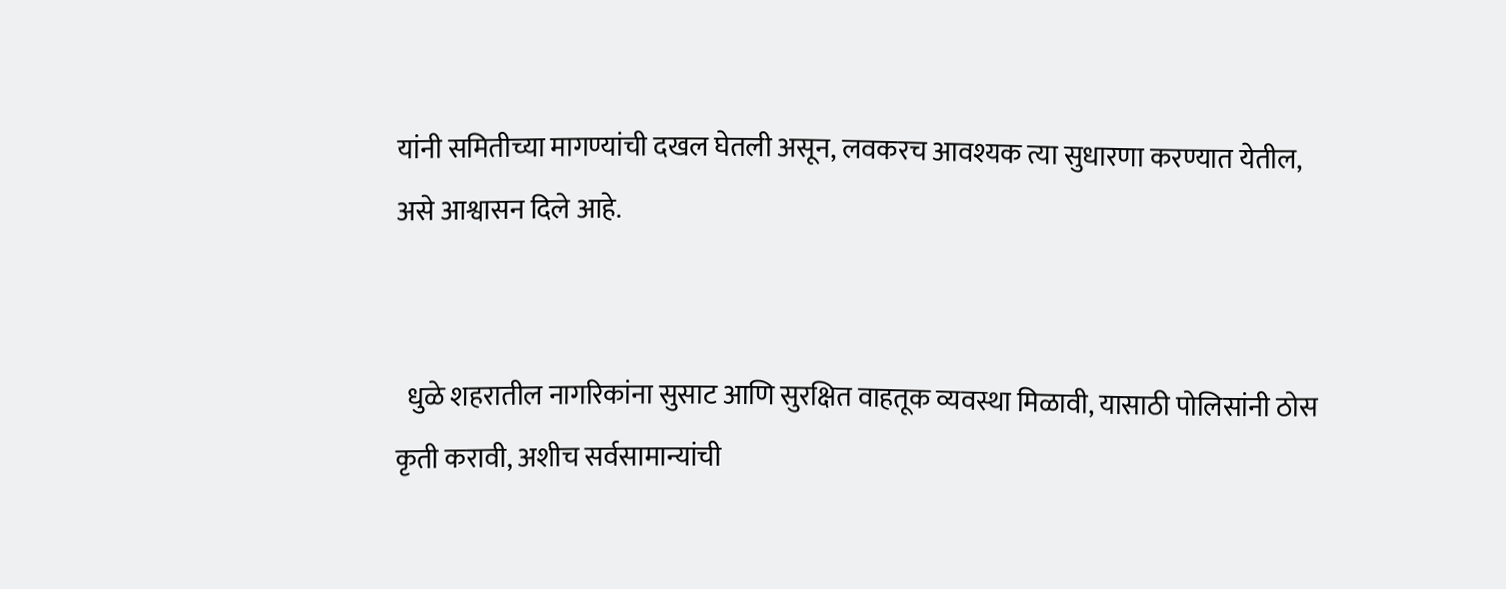यांनी समितीच्या मागण्यांची दखल घेतली असून, लवकरच आवश्यक त्या सुधारणा करण्यात येतील, असे आश्वासन दिले आहे.


  धुळे शहरातील नागरिकांना सुसाट आणि सुरक्षित वाहतूक व्यवस्था मिळावी, यासाठी पोलिसांनी ठोस कृती करावी, अशीच सर्वसामान्यांची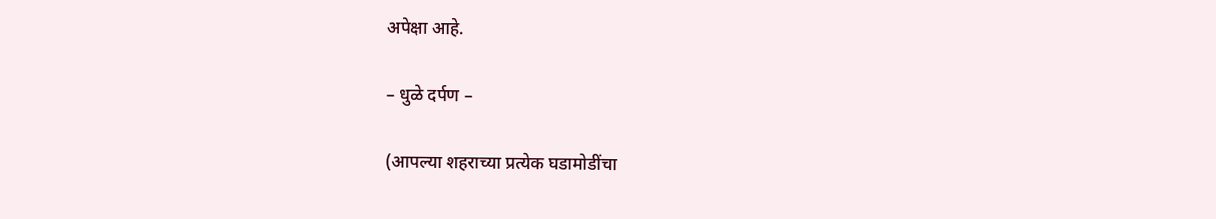अपेक्षा आहे.

– धुळे दर्पण –

(आपल्या शहराच्या प्रत्येक घडामोडींचा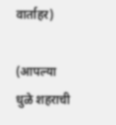वार्ताहर)

(आपल्या धुळे शहराची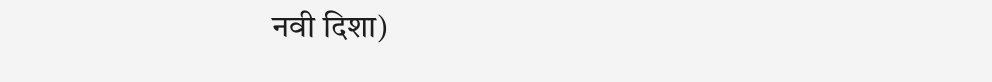नवी दिशा)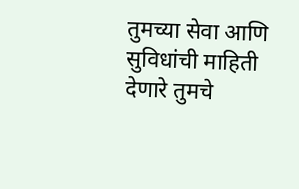तुमच्या सेवा आणि सुविधांची माहिती देणारे तुमचे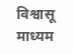विश्वासू माध्यम